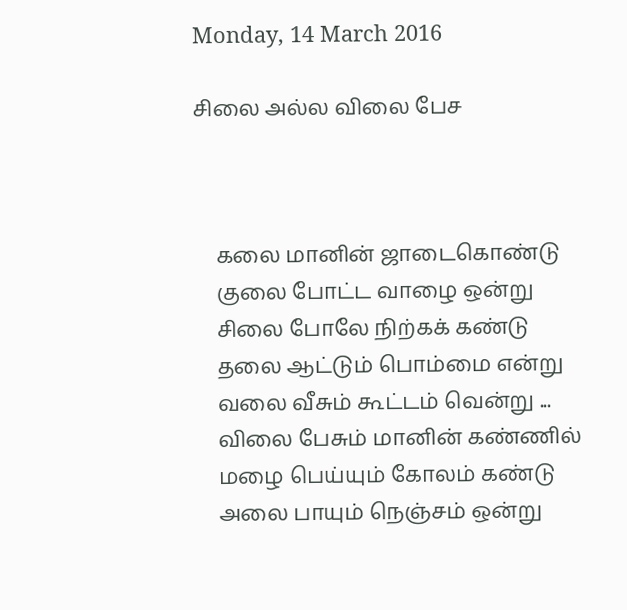Monday, 14 March 2016

சிலை அல்ல விலை பேச



    கலை மானின் ஜாடைகொண்டு
    குலை போட்ட வாழை ஒன்று
    சிலை போலே நிற்கக் கண்டு
    தலை ஆட்டும் பொம்மை என்று
    வலை வீசும் கூட்டம் வென்று ...
    விலை பேசும் மானின் கண்ணில்
    மழை பெய்யும் கோலம் கண்டு
    அலை பாயும் நெஞ்சம் ஒன்று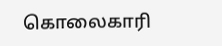கொலைகாரி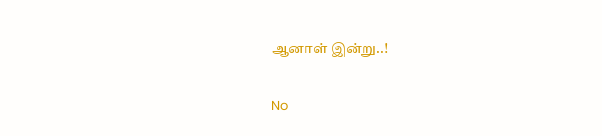ஆனாள் இன்று..!

No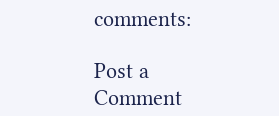comments:

Post a Comment